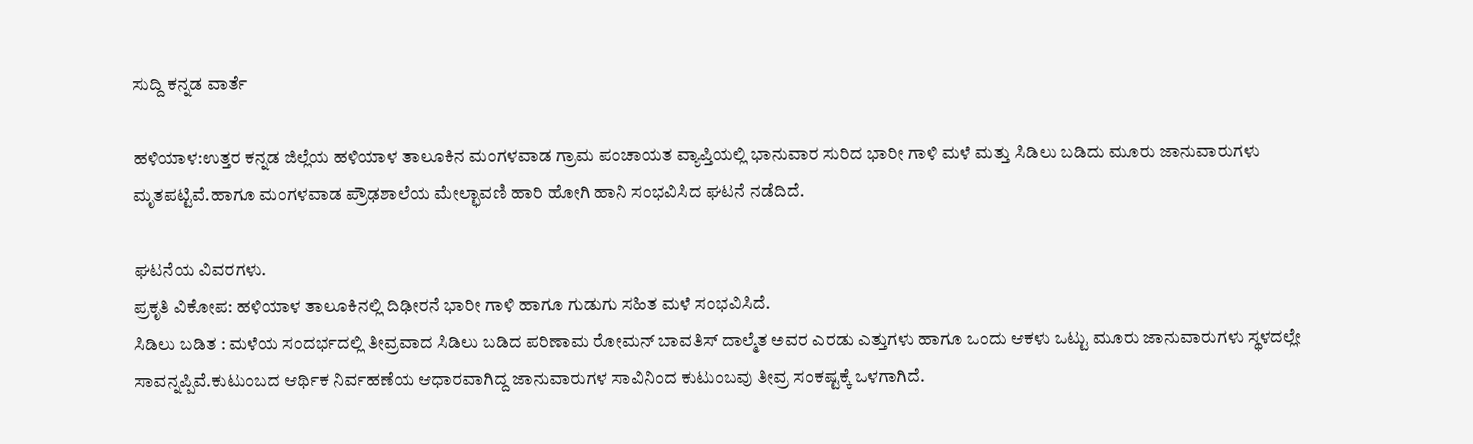ಸುದ್ದಿ ಕನ್ನಡ ವಾರ್ತೆ

ಹಳಿಯಾಳ:ಉತ್ತರ ಕನ್ನಡ ಜಿಲ್ಲೆಯ ಹಳಿಯಾಳ ತಾಲೂಕಿನ ಮಂಗಳವಾಡ ಗ್ರಾಮ ಪಂಚಾಯತ ವ್ಯಾಪ್ತಿಯಲ್ಲಿ ಭಾನುವಾರ ಸುರಿದ ಭಾರೀ ಗಾಳಿ ಮಳೆ ಮತ್ತು ಸಿಡಿಲು ಬಡಿದು ಮೂರು ಜಾನುವಾರುಗಳು ಮೃತಪಟ್ಟಿವೆ.ಹಾಗೂ ಮಂಗಳವಾಡ ಪ್ರೌಢಶಾಲೆಯ ಮೇಲ್ಛಾವಣಿ ಹಾರಿ ಹೋಗಿ ಹಾನಿ ಸಂಭವಿಸಿದ ಘಟನೆ ನಡೆದಿದೆ.

ಘಟನೆಯ ವಿವರಗಳು.
ಪ್ರಕೃತಿ ವಿಕೋಪ: ಹಳಿಯಾಳ ತಾಲೂಕಿನಲ್ಲಿ ದಿಢೀರನೆ ಭಾರೀ ಗಾಳಿ ಹಾಗೂ ಗುಡುಗು ಸಹಿತ ಮಳೆ ಸಂಭವಿಸಿದೆ.
ಸಿಡಿಲು ಬಡಿತ : ಮಳೆಯ ಸಂದರ್ಭದಲ್ಲಿ ತೀವ್ರವಾದ ಸಿಡಿಲು ಬಡಿದ ಪರಿಣಾಮ ರೋಮನ್ ಬಾವತಿಸ್ ದಾಲ್ಮೆತ ಅವರ ಎರಡು ಎತ್ತುಗಳು ಹಾಗೂ ಒಂದು ಆಕಳು ಒಟ್ಟು ಮೂರು ಜಾನುವಾರುಗಳು ಸ್ಥಳದಲ್ಲೇ ಸಾವನ್ನಪ್ಪಿವೆ.ಕುಟುಂಬದ ಆರ್ಥಿಕ ನಿರ್ವಹಣೆಯ ಆಧಾರವಾಗಿದ್ದ ಜಾನುವಾರುಗಳ ಸಾವಿನಿಂದ ಕುಟುಂಬವು ತೀವ್ರ ಸಂಕಷ್ಟಕ್ಕೆ ಒಳಗಾಗಿದೆ.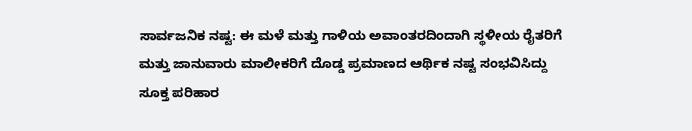ಸಾರ್ವಜನಿಕ ನಷ್ಟ: ಈ ಮಳೆ ಮತ್ತು ಗಾಳಿಯ ಅವಾಂತರದಿಂದಾಗಿ ಸ್ಥಳೀಯ ರೈತರಿಗೆ ಮತ್ತು ಜಾನುವಾರು ಮಾಲೀಕರಿಗೆ ದೊಡ್ಡ ಪ್ರಮಾಣದ ಆರ್ಥಿಕ ನಷ್ಟ ಸಂಭವಿಸಿದ್ದು ಸೂಕ್ತ ಪರಿಹಾರ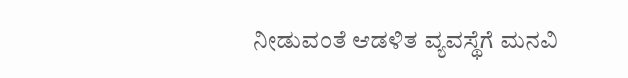ನೀಡುವಂತೆ ಆಡಳಿತ ವ್ಯವಸ್ಥೆಗೆ ಮನವಿ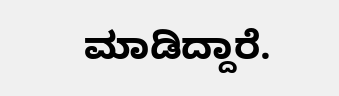ಮಾಡಿದ್ದಾರೆ.